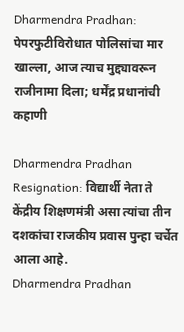Dharmendra Pradhan: पेपरफुटीविरोधात पोलिसांचा मार खाल्ला, आज त्याच मुद्द्यावरून राजीनामा दिला; धर्मेंद्र प्रधानांची कहाणी

Dharmendra Pradhan Resignation: विद्यार्थी नेता ते केंद्रीय शिक्षणमंत्री असा त्यांचा तीन दशकांचा राजकीय प्रवास पुन्हा चर्चेत आला आहे.
Dharmendra Pradhan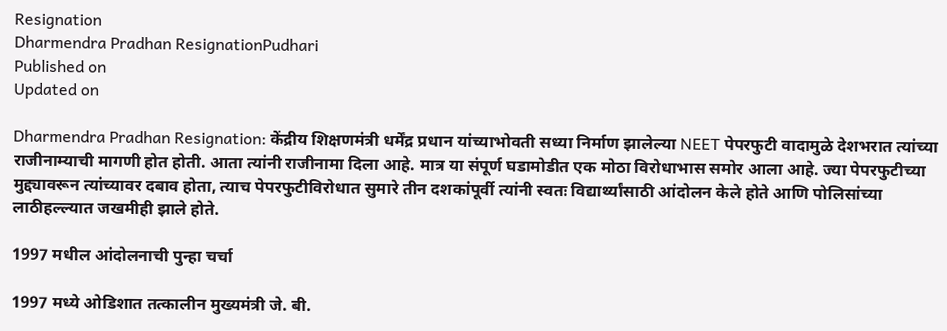Resignation
Dharmendra Pradhan ResignationPudhari
Published on
Updated on

Dharmendra Pradhan Resignation: केंद्रीय शिक्षणमंत्री धर्मेंद्र प्रधान यांच्याभोवती सध्या निर्माण झालेल्या NEET पेपरफुटी वादामुळे देशभरात त्यांच्या राजीनाम्याची मागणी होत होती. आता त्यांनी राजीनामा दिला आहे. मात्र या संपूर्ण घडामोडीत एक मोठा विरोधाभास समोर आला आहे. ज्या पेपरफुटीच्या मुद्द्यावरून त्यांच्यावर दबाव होता, त्याच पेपरफुटीविरोधात सुमारे तीन दशकांपूर्वी त्यांनी स्वतः विद्यार्थ्यांसाठी आंदोलन केले होते आणि पोलिसांच्या लाठीहल्ल्यात जखमीही झाले होते.

1997 मधील आंदोलनाची पुन्हा चर्चा

1997 मध्ये ओडिशात तत्कालीन मुख्यमंत्री जे. बी.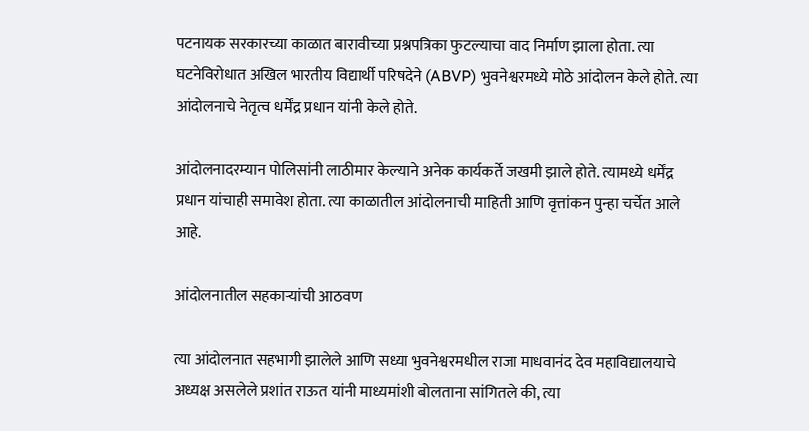पटनायक सरकारच्या काळात बारावीच्या प्रश्नपत्रिका फुटल्याचा वाद निर्माण झाला होता. त्या घटनेविरोधात अखिल भारतीय विद्यार्थी परिषदेने (ABVP) भुवनेश्वरमध्ये मोठे आंदोलन केले होते. त्या आंदोलनाचे नेतृत्व धर्मेंद्र प्रधान यांनी केले होते.

आंदोलनादरम्यान पोलिसांनी लाठीमार केल्याने अनेक कार्यकर्ते जखमी झाले होते. त्यामध्ये धर्मेंद्र प्रधान यांचाही समावेश होता. त्या काळातील आंदोलनाची माहिती आणि वृत्तांकन पुन्हा चर्चेत आले आहे.

आंदोलनातील सहकाऱ्यांची आठवण

त्या आंदोलनात सहभागी झालेले आणि सध्या भुवनेश्वरमधील राजा माधवानंद देव महाविद्यालयाचे अध्यक्ष असलेले प्रशांत राऊत यांनी माध्यमांशी बोलताना सांगितले की, त्या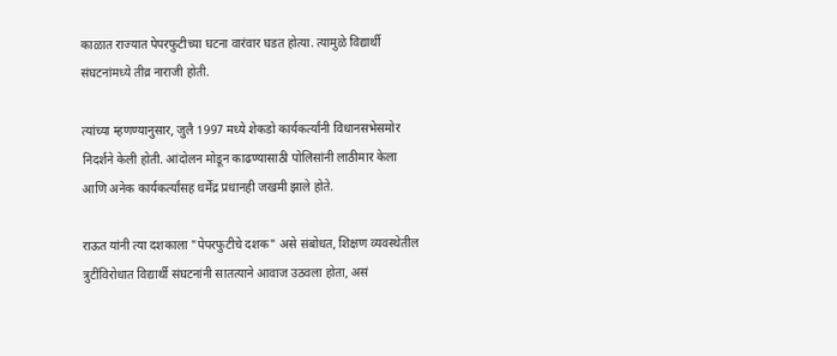काळात राज्यात पेपरफुटीच्या घटना वारंवार घडत होत्या. त्यामुळे विद्यार्थी संघटनांमध्ये तीव्र नाराजी होती.

त्यांच्या म्हणण्यानुसार, जुलै 1997 मध्ये शेकडो कार्यकर्त्यांनी विधानसभेसमोर निदर्शने केली होती. आंदोलन मोडून काढण्यासाठी पोलिसांनी लाठीमार केला आणि अनेक कार्यकर्त्यांसह धर्मेंद्र प्रधानही जखमी झाले होते.

राऊत यांनी त्या दशकाला "पेपरफुटीचे दशक" असे संबोधत, शिक्षण व्यवस्थेतील त्रुटींविरोधात विद्यार्थी संघटनांनी सातत्याने आवाज उठवला होता, असं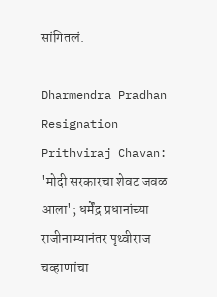सांगितलं.

Dharmendra Pradhan Resignation
Prithviraj Chavan: 'मोदी सरकारचा शेवट जवळ आला'; धर्मेंद्र प्रधानांच्या राजीनाम्यानंतर पृथ्वीराज चव्हाणांचा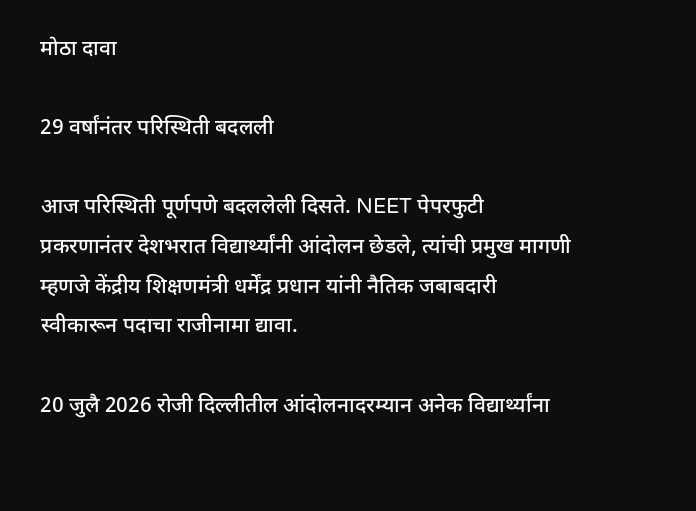मोठा दावा

29 वर्षांनंतर परिस्थिती बदलली

आज परिस्थिती पूर्णपणे बदललेली दिसते. NEET पेपरफुटी प्रकरणानंतर देशभरात विद्यार्थ्यांनी आंदोलन छेडले, त्यांची प्रमुख मागणी म्हणजे केंद्रीय शिक्षणमंत्री धर्मेंद्र प्रधान यांनी नैतिक जबाबदारी स्वीकारून पदाचा राजीनामा द्यावा.

20 जुलै 2026 रोजी दिल्लीतील आंदोलनादरम्यान अनेक विद्यार्थ्यांना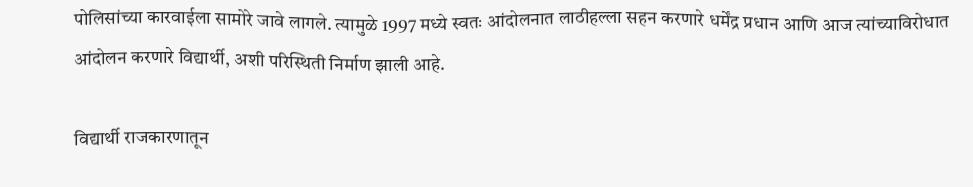पोलिसांच्या कारवाईला सामोरे जावे लागले. त्यामुळे 1997 मध्ये स्वतः आंदोलनात लाठीहल्ला सहन करणारे धर्मेंद्र प्रधान आणि आज त्यांच्याविरोधात आंदोलन करणारे विद्यार्थी, अशी परिस्थिती निर्माण झाली आहे.

विद्यार्थी राजकारणातून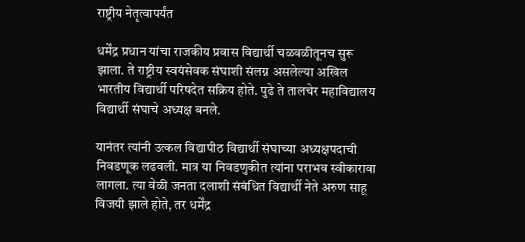राष्ट्रीय नेतृत्वापर्यंत

धर्मेंद्र प्रधान यांचा राजकीय प्रवास विद्यार्थी चळवळीतूनच सुरू झाला. ते राष्ट्रीय स्वयंसेवक संघाशी संलग्न असलेल्या अखिल भारतीय विद्यार्थी परिषदेत सक्रिय होते. पुढे ते तालचेर महाविद्यालय विद्यार्थी संघाचे अध्यक्ष बनले.

यानंतर त्यांनी उत्कल विद्यापीठ विद्यार्थी संघाच्या अध्यक्षपदाची निवडणूक लढवली. मात्र या निवडणुकीत त्यांना पराभव स्वीकारावा लागला. त्या वेळी जनता दलाशी संबंधित विद्यार्थी नेते अरुण साहू विजयी झाले होते, तर धर्मेंद्र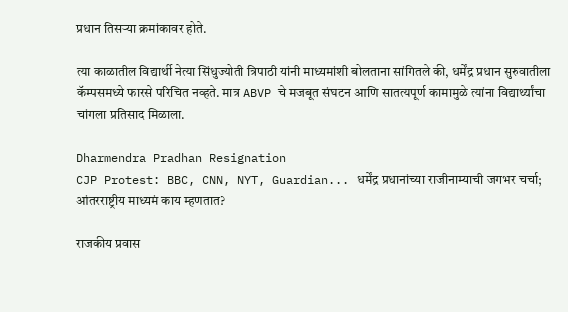प्रधान तिसऱ्या क्रमांकावर होते.

त्या काळातील विद्यार्थी नेत्या सिंधुज्योती त्रिपाठी यांनी माध्यमांशी बोलताना सांगितले की, धर्मेंद्र प्रधान सुरुवातीला कॅम्पसमध्ये फारसे परिचित नव्हते. मात्र ABVP चे मजबूत संघटन आणि सातत्यपूर्ण कामामुळे त्यांना विद्यार्थ्यांचा चांगला प्रतिसाद मिळाला.

Dharmendra Pradhan Resignation
CJP Protest: BBC, CNN, NYT, Guardian... धर्मेंद्र प्रधानांच्या राजीनाम्याची जगभर चर्चा; आंतरराष्ट्रीय माध्यमं काय म्हणतात?

राजकीय प्रवास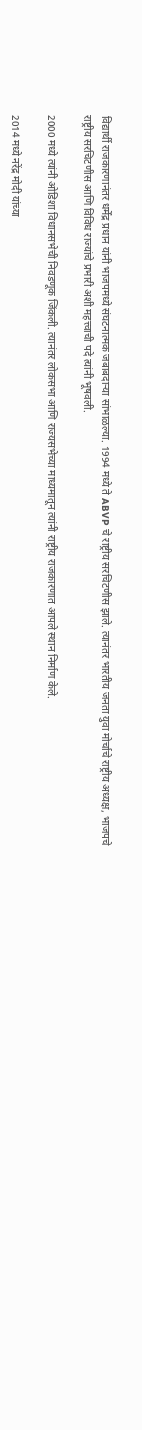विद्यार्थी राजकारणानंतर धर्मेंद्र प्रधान यांनी भाजपमध्ये संघटनात्मक जबाबदाऱ्या सांभाळल्या. 1994 मध्ये ते ABVP चे राष्ट्रीय सरचिटणीस झाले. त्यानंतर भारतीय जनता युवा मोर्चाचे राष्ट्रीय अध्यक्ष, भाजपचे राष्ट्रीय सरचिटणीस आणि विविध राज्यांचे प्रभारी अशी महत्त्वाची पदे त्यांनी भूषवली.

2000 मध्ये त्यांनी ओडिशा विधानसभेची निवडणूक जिंकली. त्यानंतर लोकसभा आणि राज्यसभेच्या माध्यमातून त्यांनी राष्ट्रीय राजकारणात आपले स्थान निर्माण केले.

2014 मध्ये नरेंद्र मोदी यांच्या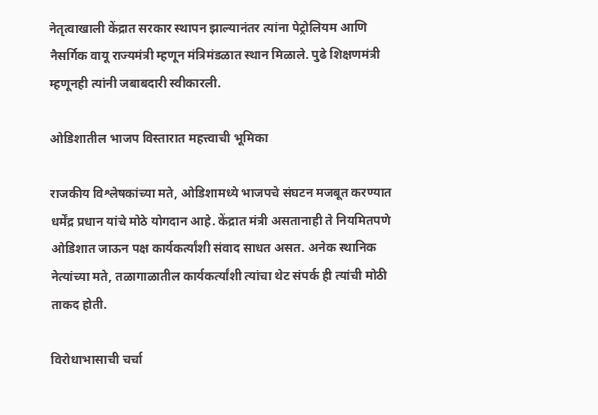नेतृत्वाखाली केंद्रात सरकार स्थापन झाल्यानंतर त्यांना पेट्रोलियम आणि नैसर्गिक वायू राज्यमंत्री म्हणून मंत्रिमंडळात स्थान मिळाले. पुढे शिक्षणमंत्री म्हणूनही त्यांनी जबाबदारी स्वीकारली.

ओडिशातील भाजप विस्तारात महत्त्वाची भूमिका

राजकीय विश्लेषकांच्या मते, ओडिशामध्ये भाजपचे संघटन मजबूत करण्यात धर्मेंद्र प्रधान यांचे मोठे योगदान आहे. केंद्रात मंत्री असतानाही ते नियमितपणे ओडिशात जाऊन पक्ष कार्यकर्त्यांशी संवाद साधत असत. अनेक स्थानिक नेत्यांच्या मते, तळागाळातील कार्यकर्त्यांशी त्यांचा थेट संपर्क ही त्यांची मोठी ताकद होती.

विरोधाभासाची चर्चा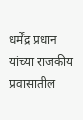धर्मेंद्र प्रधान यांच्या राजकीय प्रवासातील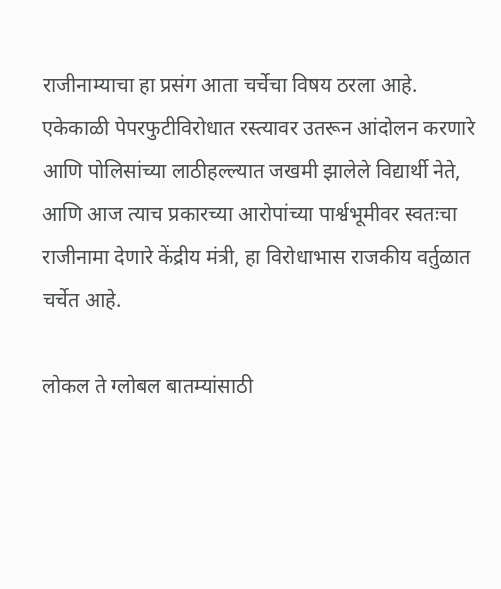राजीनाम्याचा हा प्रसंग आता चर्चेचा विषय ठरला आहे. एकेकाळी पेपरफुटीविरोधात रस्त्यावर उतरून आंदोलन करणारे आणि पोलिसांच्या लाठीहल्ल्यात जखमी झालेले विद्यार्थी नेते, आणि आज त्याच प्रकारच्या आरोपांच्या पार्श्वभूमीवर स्वतःचा राजीनामा देणारे केंद्रीय मंत्री, हा विरोधाभास राजकीय वर्तुळात चर्चेत आहे.

लोकल ते ग्लोबल बातम्यांसाठी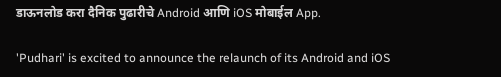डाऊनलोड करा दैनिक पुढारीचे Android आणि iOS मोबाईल App.

'Pudhari' is excited to announce the relaunch of its Android and iOS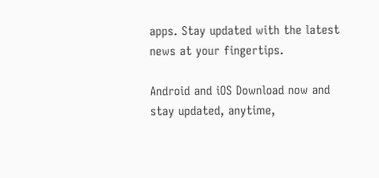apps. Stay updated with the latest news at your fingertips.

Android and iOS Download now and stay updated, anytime,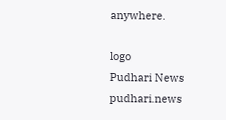anywhere.

logo
Pudhari News
pudhari.news